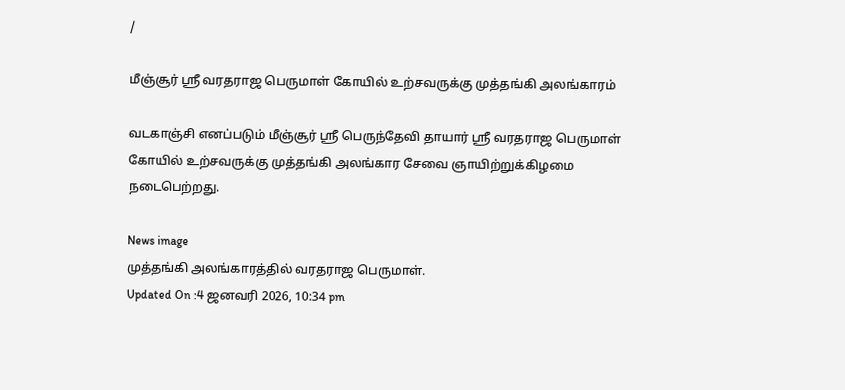/

மீஞ்சூர் ஸ்ரீ வரதராஜ பெருமாள் கோயில் உற்சவருக்கு முத்தங்கி அலங்காரம்

வடகாஞ்சி எனப்படும் மீஞ்சூர் ஸ்ரீ பெருந்தேவி தாயார் ஸ்ரீ வரதராஜ பெருமாள் கோயில் உற்சவருக்கு முத்தங்கி அலங்கார சேவை ஞாயிற்றுக்கிழமை நடைபெற்றது.

News image
முத்தங்கி அலங்காரத்தில் வரதராஜ பெருமாள்.
Updated On :4 ஜனவரி 2026, 10:34 pm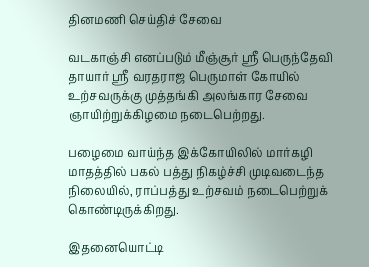தினமணி செய்திச் சேவை

வடகாஞ்சி எனப்படும் மீஞ்சூர் ஸ்ரீ பெருந்தேவி தாயார் ஸ்ரீ வரதராஜ பெருமாள் கோயில் உற்சவருக்கு முத்தங்கி அலங்கார சேவை ஞாயிற்றுக்கிழமை நடைபெற்றது.

பழைமை வாய்ந்த இக்கோயிலில் மார்கழி மாதத்தில் பகல் பத்து நிகழ்ச்சி முடிவடைந்த நிலையில், ராப்பத்து உற்சவம் நடைபெற்றுக் கொண்டிருக்கிறது.

இதனையொட்டி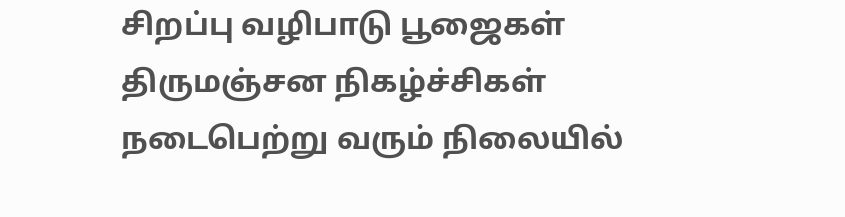சிறப்பு வழிபாடு பூஜைகள் திருமஞ்சன நிகழ்ச்சிகள் நடைபெற்று வரும் நிலையில்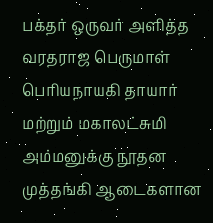பக்தர் ஒருவர் அளித்த வரதராஜ பெருமாள் பெரியநாயகி தாயார் மற்றும் மகாலட்சுமி அம்மனுக்கு நூதன முத்தங்கி ஆடைகளான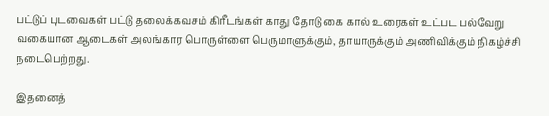பட்டுப் புடவைகள் பட்டு தலைக்கவசம் கிரீடங்கள் காது தோடு கை கால் உரைகள் உட்பட பல்வேறு வகையான ஆடைகள் அலங்கார பொருள்ளை பெருமாளுக்கும், தாயாருக்கும் அணிவிக்கும் நிகழ்ச்சி நடைபெற்றது.

இதனைத்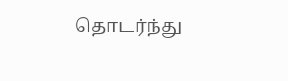தொடர்ந்து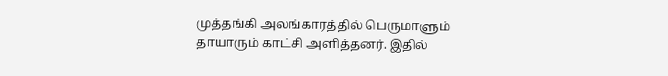முத்தங்கி அலங்காரத்தில் பெருமாளும் தாயாரும் காட்சி அளித்தனர். இதில்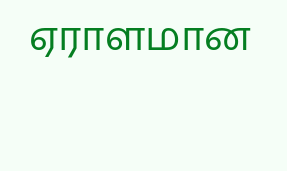ஏராளமான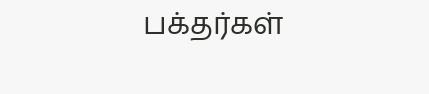பக்தர்கள்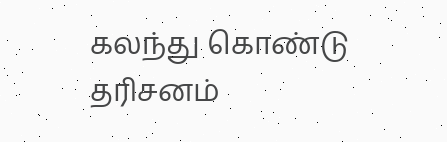கலந்து கொண்டு தரிசனம்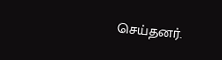செய்தனர்.